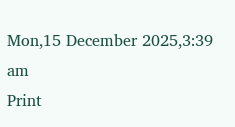Mon,15 December 2025,3:39 am
Print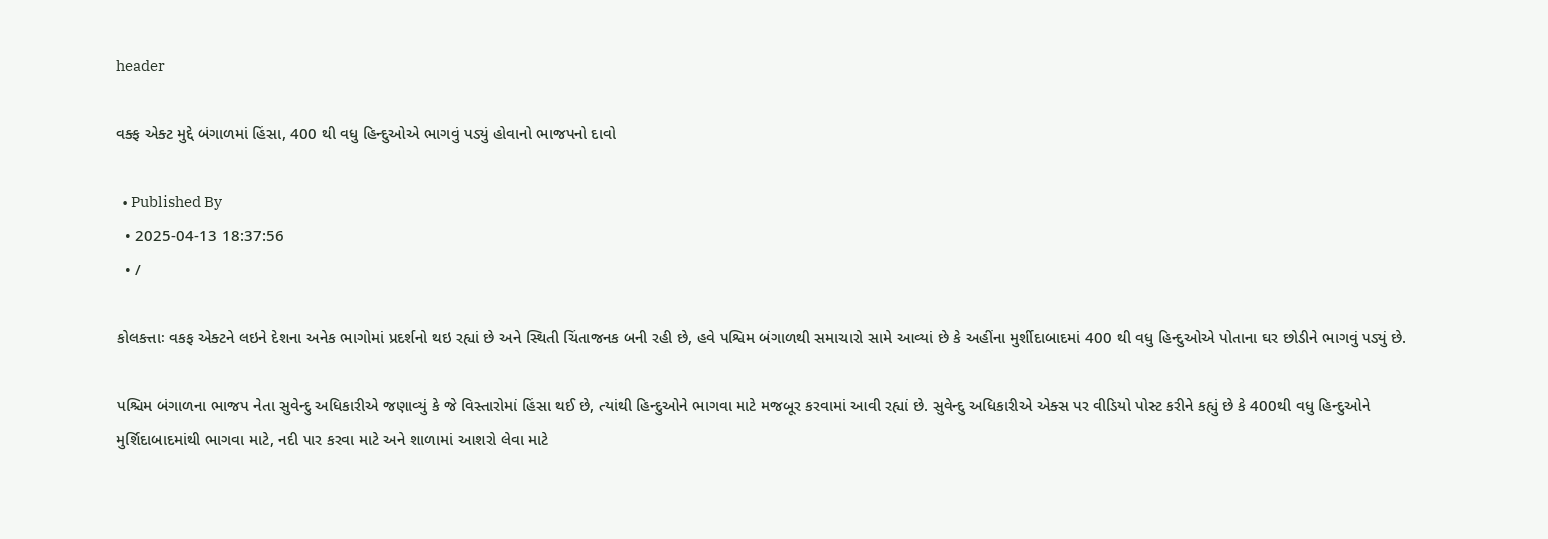header

વક્ફ એક્ટ મુદ્દે બંગાળમાં હિંસા, 400 થી વધુ હિન્દુઓએ ભાગવું પડ્યું હોવાનો ભાજપનો દાવો

  • Published By
  • 2025-04-13 18:37:56
  • /

કોલકત્તાઃ વકફ એક્ટને લઇને દેશના અનેક ભાગોમાં પ્રદર્શનો થઇ રહ્યાં છે અને સ્થિતી ચિંતાજનક બની રહી છે, હવે પશ્વિમ બંગાળથી સમાચારો સામે આવ્યાં છે કે અહીંના મુર્શીદાબાદમાં 400 થી વધુ હિન્દુઓએ પોતાના ઘર છોડીને ભાગવું પડ્યું છે.

પશ્ચિમ બંગાળના ભાજપ નેતા સુવેન્દુ અધિકારીએ જણાવ્યું કે જે વિસ્તારોમાં હિંસા થઈ છે, ત્યાંથી હિન્દુઓને ભાગવા માટે મજબૂર કરવામાં આવી રહ્યાં છે. સુવેન્દુ અધિકારીએ એક્સ પર વીડિયો પોસ્ટ કરીને કહ્યું છે કે 400થી વધુ હિન્દુઓને મુર્શિદાબાદમાંથી ભાગવા માટે, નદી પાર કરવા માટે અને શાળામાં આશરો લેવા માટે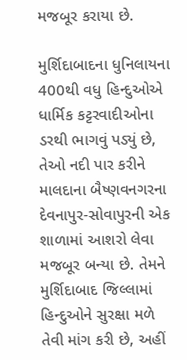મજબૂર કરાયા છે.

મુર્શિદાબાદના ધુનિલાયના 400થી વધુ હિન્દુઓએ ધાર્મિક કટ્ટરવાદીઓના ડરથી ભાગવું પડ્યું છે, તેઓ નદી પાર કરીને માલદાના બૈષ્ણવનગરના દેવનાપુર-સોવાપુરની એક શાળામાં આશરો લેવા મજબૂર બન્યા છે. તેમને મુર્શિદાબાદ જિલ્લામાં હિન્દુઓને સુરક્ષા મળે તેવી માંગ કરી છે, અહીં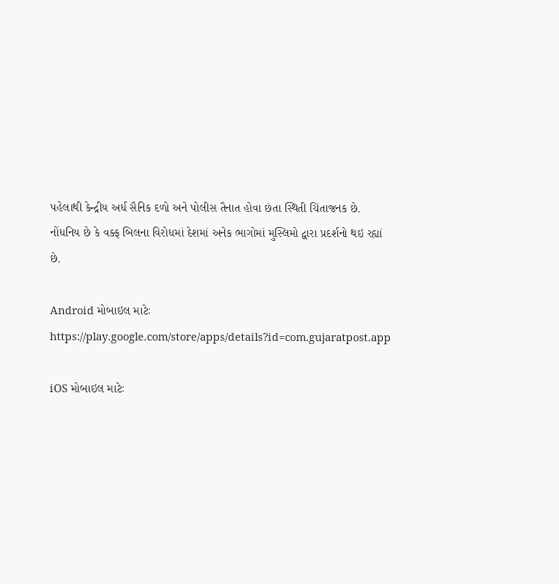પહેલાથી કેન્દ્રીય અર્ધ સૈનિક દળો અને પોલીસ તૈનાત હોવા છંતા સ્થિતી ચિંતાજનક છે. નોંધનિય છે કે વક્ફ બિલના વિરોધમાં દેશમાં અનેક ભાગોમાં મુસ્લિમો દ્વારા પ્રદર્શનો થઇ રહ્યાં છે.

Android મોબાઇલ માટેઃ https://play.google.com/store/apps/details?id=com.gujaratpost.app

iOS મોબાઇલ માટેઃ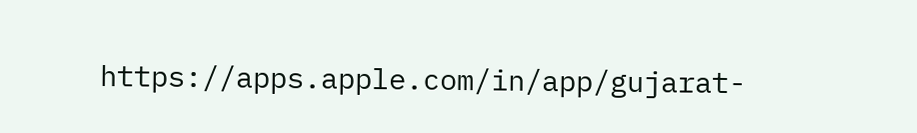https://apps.apple.com/in/app/gujarat-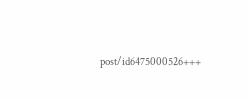post/id6475000526+++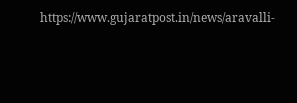https://www.gujaratpost.in/news/aravalli-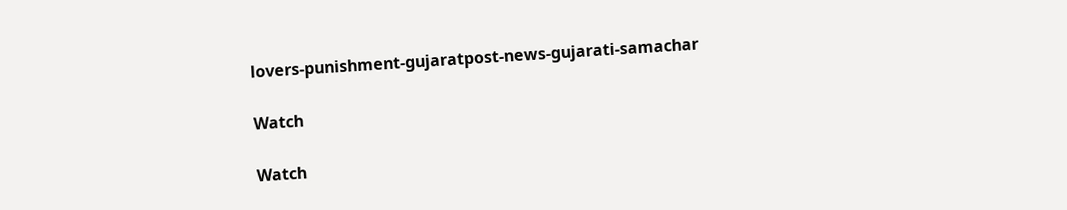lovers-punishment-gujaratpost-news-gujarati-samachar

Watch

Watch